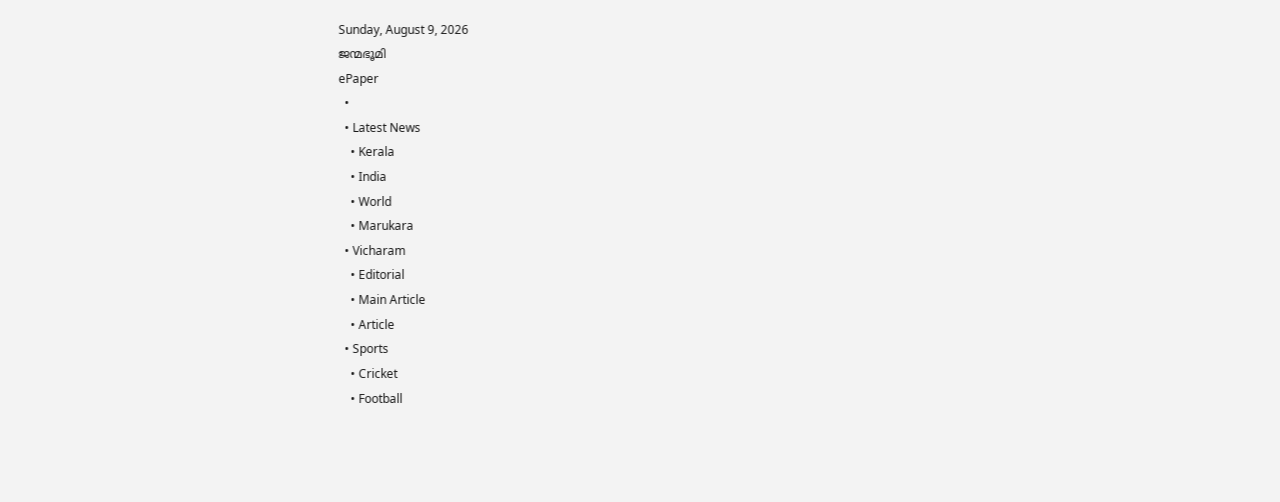Sunday, August 9, 2026
ജന്മഭൂമി
ePaper
  •
  • Latest News
    • Kerala
    • India
    • World
    • Marukara
  • Vicharam
    • Editorial
    • Main Article
    • Article
  • Sports
    • Cricket
    • Football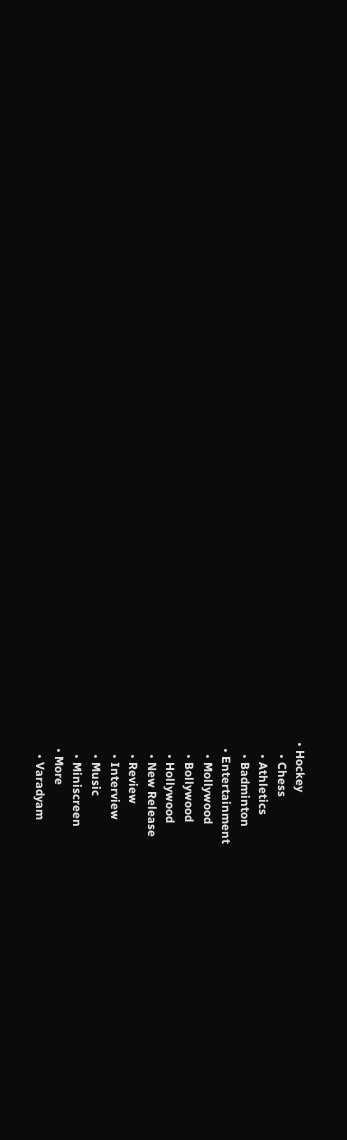• Hockey
    • Chess
    • Athletics
    • Badminton
  • Entertainment
    • Mollywood
    • Bollywood
    • Hollywood
    • New Release
    • Review
    • Interview
    • Music
    • Miniscreen
  • More
    • Varadyam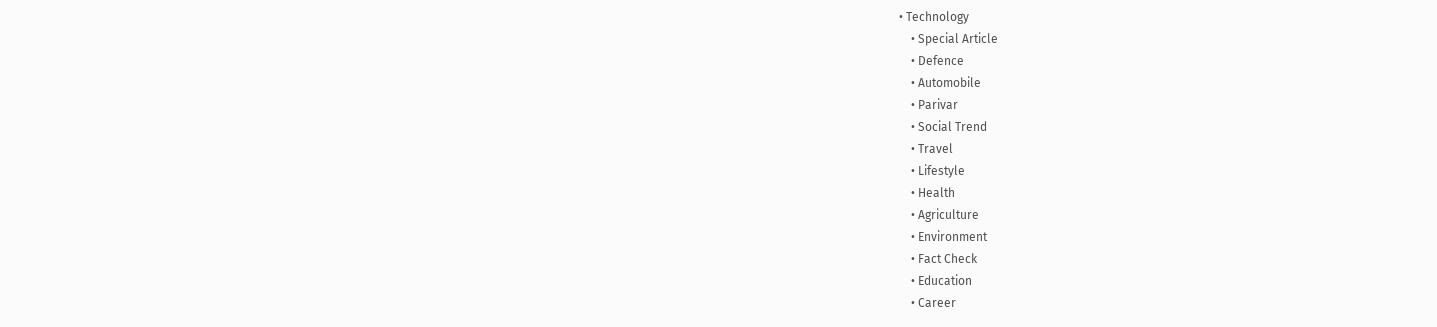• Technology
    • Special Article
    • Defence
    • Automobile
    • Parivar
    • Social Trend
    • Travel
    • Lifestyle
    • Health
    • Agriculture
    • Environment
    • Fact Check
    • Education
    • Career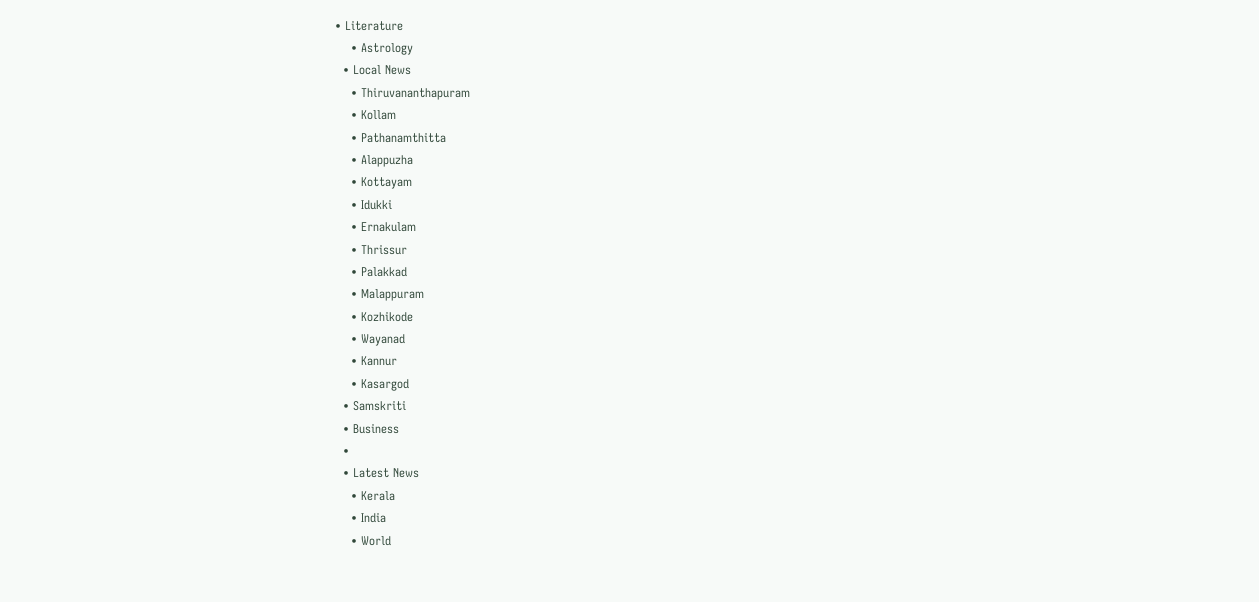• Literature
    • Astrology
  • Local News
    • Thiruvananthapuram
    • Kollam
    • Pathanamthitta
    • Alappuzha
    • Kottayam
    • Idukki
    • Ernakulam
    • Thrissur
    • Palakkad
    • Malappuram
    • Kozhikode
    • Wayanad
    • Kannur
    • Kasargod
  • Samskriti
  • Business
  •
  • Latest News
    • Kerala
    • India
    • World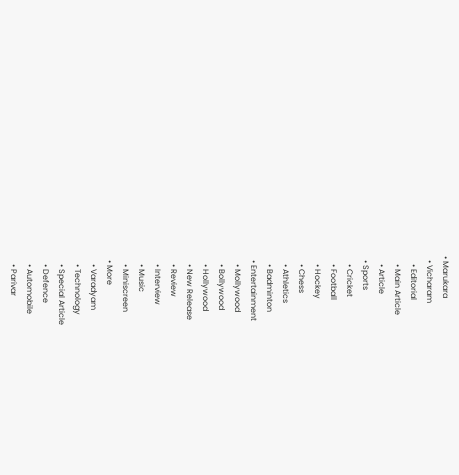• Marukara
  • Vicharam
    • Editorial
    • Main Article
    • Article
  • Sports
    • Cricket
    • Football
    • Hockey
    • Chess
    • Athletics
    • Badminton
  • Entertainment
    • Mollywood
    • Bollywood
    • Hollywood
    • New Release
    • Review
    • Interview
    • Music
    • Miniscreen
  • More
    • Varadyam
    • Technology
    • Special Article
    • Defence
    • Automobile
    • Parivar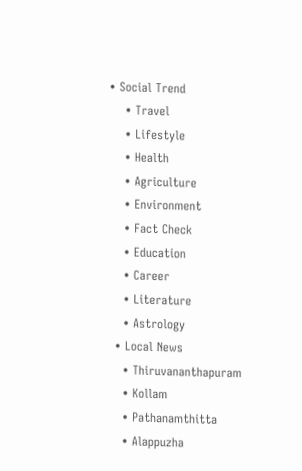• Social Trend
    • Travel
    • Lifestyle
    • Health
    • Agriculture
    • Environment
    • Fact Check
    • Education
    • Career
    • Literature
    • Astrology
  • Local News
    • Thiruvananthapuram
    • Kollam
    • Pathanamthitta
    • Alappuzha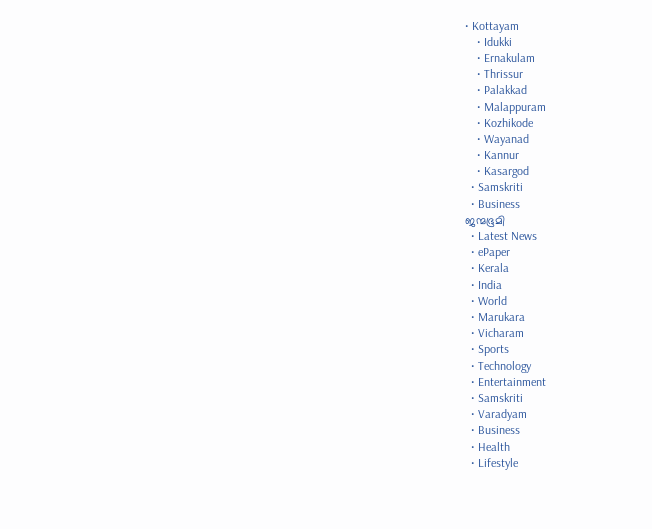• Kottayam
    • Idukki
    • Ernakulam
    • Thrissur
    • Palakkad
    • Malappuram
    • Kozhikode
    • Wayanad
    • Kannur
    • Kasargod
  • Samskriti
  • Business
ജന്മഭൂമി
  • Latest News
  • ePaper
  • Kerala
  • India
  • World
  • Marukara
  • Vicharam
  • Sports
  • Technology
  • Entertainment
  • Samskriti
  • Varadyam
  • Business
  • Health
  • Lifestyle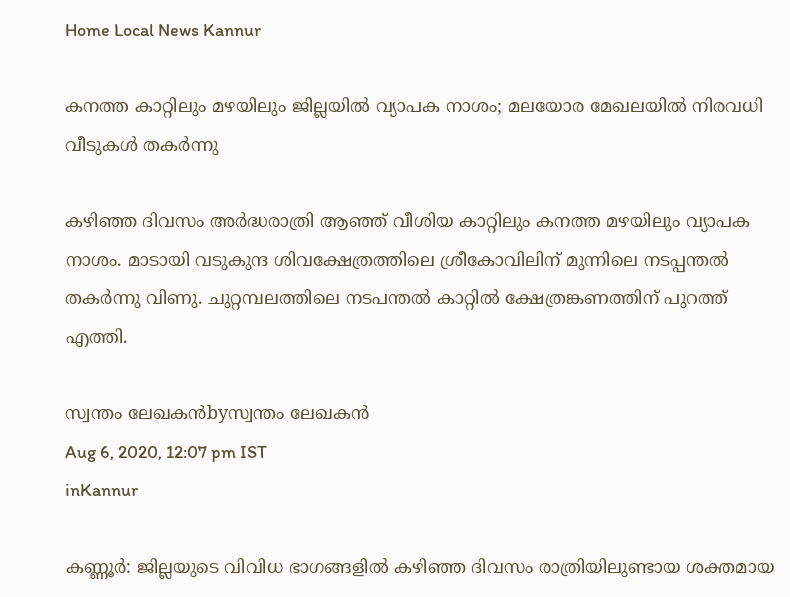Home Local News Kannur

കനത്ത കാറ്റിലും മഴയിലും ജില്ലയില്‍ വ്യാപക നാശം; മലയോര മേഖലയില്‍ നിരവധി വീടുകള്‍ തകര്‍ന്നു

കഴിഞ്ഞ ദിവസം അര്‍ദ്ധരാത്രി ആഞ്ഞ് വീശിയ കാറ്റിലും കനത്ത മഴയിലും വ്യാപക നാശം. മാടായി വടുകുന്ദ ശിവക്ഷേത്രത്തിലെ ശ്രീകോവിലിന് മുന്നിലെ നടപ്പന്തല്‍ തകര്‍ന്നു വിണു. ചുറ്റമ്പലത്തിലെ നടപന്തല്‍ കാറ്റില്‍ ക്ഷേത്രങ്കണത്തിന് പുറത്ത് എത്തി.

സ്വന്തം ലേഖകന്‍byസ്വന്തം ലേഖകന്‍
Aug 6, 2020, 12:07 pm IST
inKannur

കണ്ണൂര്‍: ജില്ലയുടെ വിവിധ ഭാഗങ്ങളില്‍ കഴിഞ്ഞ ദിവസം രാത്രിയിലുണ്ടായ ശക്തമായ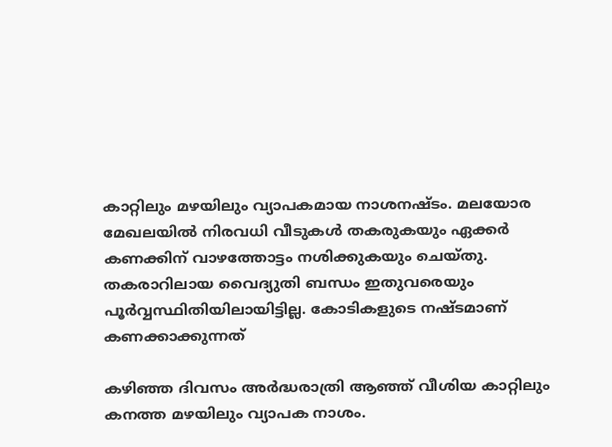കാറ്റിലും മഴയിലും വ്യാപകമായ നാശനഷ്ടം. മലയോര മേഖലയില്‍ നിരവധി വീടുകള്‍ തകരുകയും ഏക്കര്‍ കണക്കിന് വാഴത്തോട്ടം നശിക്കുകയും ചെയ്തു. തകരാറിലായ വൈദ്യുതി ബന്ധം ഇതുവരെയും പൂര്‍വ്വസ്ഥിതിയിലായിട്ടില്ല. കോടികളുടെ നഷ്ടമാണ് കണക്കാക്കുന്നത്

കഴിഞ്ഞ ദിവസം അര്‍ദ്ധരാത്രി ആഞ്ഞ് വീശിയ കാറ്റിലും കനത്ത മഴയിലും വ്യാപക നാശം.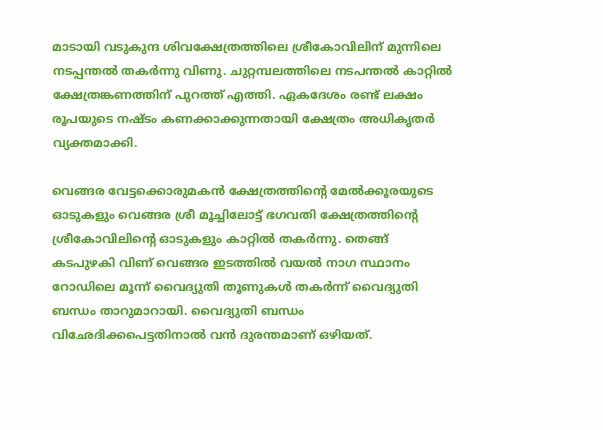മാടായി വടുകുന്ദ ശിവക്ഷേത്രത്തിലെ ശ്രീകോവിലിന് മുന്നിലെ നടപ്പന്തല്‍ തകര്‍ന്നു വിണു. ചുറ്റമ്പലത്തിലെ നടപന്തല്‍ കാറ്റില്‍ ക്ഷേത്രങ്കണത്തിന് പുറത്ത് എത്തി. ഏകദേശം രണ്ട് ലക്ഷം രൂപയുടെ നഷ്ടം കണക്കാക്കുന്നതായി ക്ഷേത്രം അധികൃതര്‍ വ്യക്തമാക്കി.

വെങ്ങര വേട്ടക്കൊരുമകന്‍ ക്ഷേത്രത്തിന്റെ മേല്‍ക്കൂരയുടെ ഓടുകളും വെങ്ങര ശ്രീ മൂച്ചിലോട്ട് ഭഗവതി ക്ഷേത്രത്തിന്റെ ശ്രീകോവിലിന്റെ ഓടുകളും കാറ്റില്‍ തകര്‍ന്നു. തെങ്ങ് കടപുഴകി വിണ് വെങ്ങര ഇടത്തില്‍ വയല്‍ നാഗ സ്ഥാനം റോഡിലെ മൂന്ന് വൈദ്യുതി തൂണുകള്‍ തകര്‍ന്ന് വൈദ്യുതി ബന്ധം താറുമാറായി. വൈദ്യുതി ബന്ധം വിഛേദിക്കപെട്ടതിനാല്‍ വന്‍ ദുരന്തമാണ് ഒഴിയത്.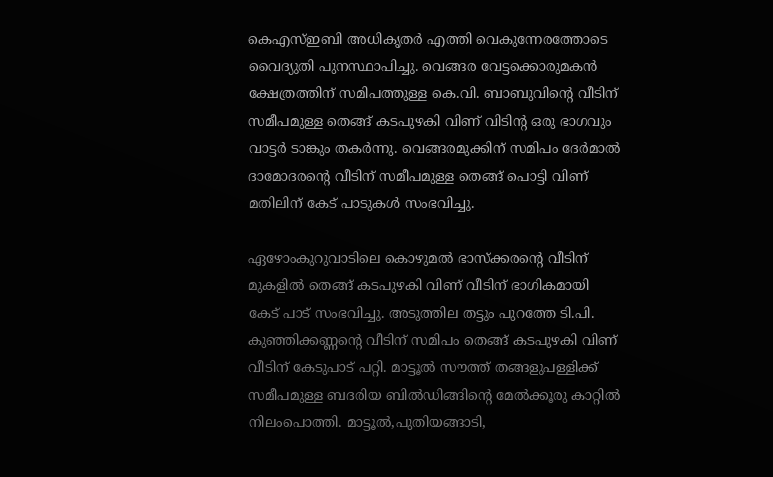കെഎസ്ഇബി അധികൃതര്‍ എത്തി വെകുന്നേരത്തോടെ വൈദ്യുതി പുനസ്ഥാപിച്ചു. വെങ്ങര വേട്ടക്കൊരുമകന്‍ ക്ഷേത്രത്തിന് സമിപത്തുള്ള കെ.വി. ബാബുവിന്റെ വീടിന് സമീപമുള്ള തെങ്ങ് കടപുഴകി വിണ് വിടിന്റ ഒരു ഭാഗവും വാട്ടര്‍ ടാങ്കും തകര്‍ന്നു. വെങ്ങരമുക്കിന് സമിപം ദേര്‍മാല്‍ ദാമോദരന്റെ വീടിന് സമീപമുള്ള തെങ്ങ് പൊട്ടി വിണ് മതിലിന് കേട് പാടുകള്‍ സംഭവിച്ചു.

ഏഴോംകുറുവാടിലെ കൊഴുമല്‍ ഭാസ്‌ക്കരന്റെ വീടിന് മുകളില്‍ തെങ്ങ് കടപുഴകി വിണ് വീടിന് ഭാഗികമായി കേട് പാട് സംഭവിച്ചു. അടുത്തില തട്ടും പുറത്തേ ടി.പി. കുഞ്ഞിക്കണ്ണന്റെ വീടിന് സമിപം തെങ്ങ് കടപുഴകി വിണ് വീടിന് കേടുപാട് പറ്റി. മാട്ടൂല്‍ സൗത്ത് തങ്ങളുപള്ളിക്ക് സമീപമുള്ള ബദരിയ ബില്‍ഡിങ്ങിന്റെ മേല്‍ക്കൂരു കാറ്റില്‍ നിലംപൊത്തി. മാട്ടൂല്‍,പുതിയങ്ങാടി,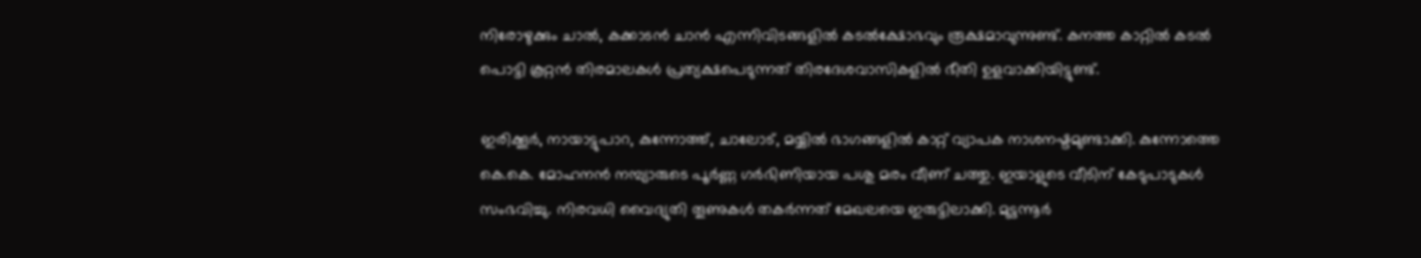നിരോഴുക്കും ചാല്‍, കക്കാടന്‍ ചാന്‍ എന്നിവിടങ്ങളില്‍ കടല്‍ക്ഷോഭവും രൂക്ഷമാവുന്നുണ്ട്. കനത്ത കാറ്റില്‍ കടല്‍ പൊട്ടി കൂറ്റന്‍ തിരമാലകള്‍ പ്രത്യക്ഷപെടുന്നത് തിരദേശവാസികളില്‍ ഭീതി ഉളവാക്കിയിട്ടുണ്ട്.

ഇരിക്കൂര്‍, നായാട്ടുപാറ, കുന്നോത്ത്, ചാലോട്, മയ്യില്‍ ഭാഗങ്ങളില്‍ കാറ്റ് വ്യാപക നാശനഷ്ടമുണ്ടാക്കി. കുന്നോത്തെ കെ.കെ. മോഹനന്‍ നമ്പ്യാരുടെ പൂര്‍ണ്ണ ഗര്‍ഭിണിയായ പശു മരം വീണ് ചത്തു. ഇയാളുടെ വീടിന് കേടുപാടുകള്‍ സംഭവിച്ചു. നിരവധി വൈദ്യുതി തൂണുകള്‍ തകര്‍ന്നത് മേഖലയെ ഇരുട്ടിലാക്കി. മുട്ടന്നൂര്‍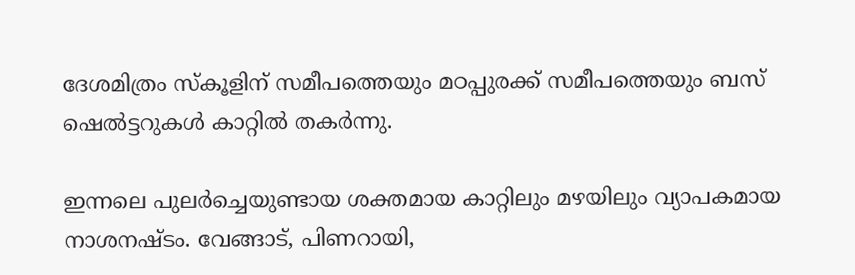ദേശമിത്രം സ്‌കൂളിന് സമീപത്തെയും മഠപ്പുരക്ക് സമീപത്തെയും ബസ് ഷെല്‍ട്ടറുകള്‍ കാറ്റില്‍ തകര്‍ന്നു.

ഇന്നലെ പുലര്‍ച്ചെയുണ്ടായ ശക്തമായ കാറ്റിലും മഴയിലും വ്യാപകമായ നാശനഷ്ടം. വേങ്ങാട്, പിണറായി,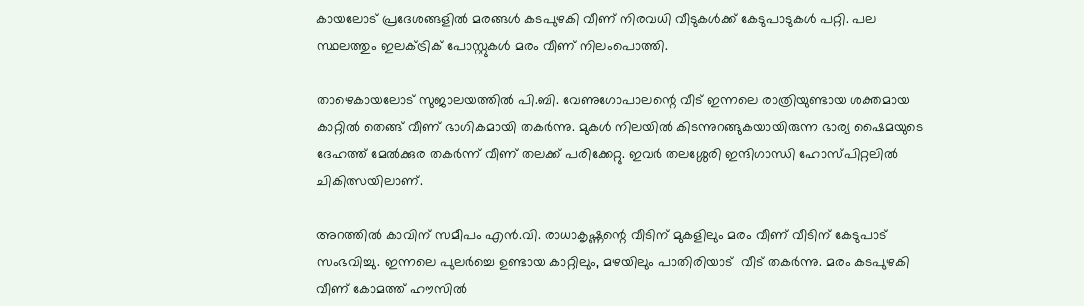കായലോട് പ്രദേശങ്ങളില്‍ മരങ്ങള്‍ കടപുഴകി വീണ് നിരവധി വീടുകള്‍ക്ക് കേടുപാടുകള്‍ പറ്റി. പല സ്ഥലത്തും ഇലക്ട്രിക് പോസ്റ്റുകള്‍ മരം വീണ് നിലംപൊത്തി.

താഴെകായലോട് സുജാലയത്തില്‍ പി.ബി. വേണുഗോപാലന്റെ വീട് ഇന്നലെ രാത്രിയുണ്ടായ ശക്തമായ കാറ്റില്‍ തെങ്ങ് വീണ് ഭാഗികമായി തകര്‍ന്നു. മുകള്‍ നിലയില്‍ കിടന്നുറങ്ങുകയായിരുന്ന ഭാര്യ ഷൈമയുടെ ദേഹത്ത് മേല്‍ക്കുര തകര്‍ന്ന് വീണ് തലക്ക് പരിക്കേറ്റു. ഇവര്‍ തലശ്ശേരി ഇന്ദിഗാന്ധി ഹോസ്പിറ്റലില്‍ ചികിത്സയിലാണ്.

അറത്തില്‍ കാവിന് സമീപം എന്‍.വി. രാധാകൃഷ്ണന്റെ വീടിന് മുകളിലും മരം വീണ് വീടിന് കേടുപാട് സംഭവിച്ചു. ഇന്നലെ പുലര്‍ച്ചെ ഉണ്ടായ കാറ്റിലും, മഴയിലും പാതിരിയാട്  വീട് തകര്‍ന്നു. മരം കടപുഴകി വീണ് കോമത്ത് ഹൗസില്‍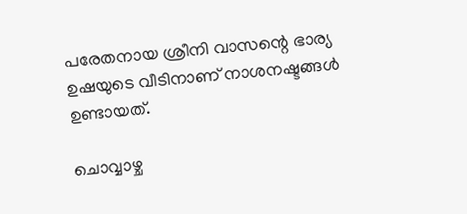പരേതനായ ശ്രീനി വാസന്റെ ഭാര്യ ഉഷയുടെ വീടിനാണ് നാശനഷ്ടങ്ങള്‍ ഉണ്ടായത്.

ചൊവ്വാഴ്ച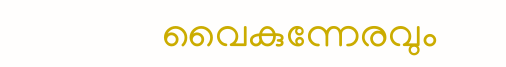വൈകുന്നേരവും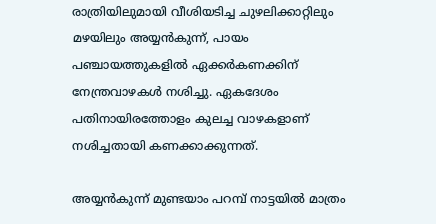രാത്രിയിലുമായി വീശിയടിച്ച ചുഴലിക്കാറ്റിലും മഴയിലും അയ്യന്‍കുന്ന്, പായം പഞ്ചായത്തുകളില്‍ ഏക്കര്‍കണക്കിന് നേന്ത്രവാഴകള്‍ നശിച്ചു. ഏകദേശം പതിനായിരത്തോളം കുലച്ച വാഴകളാണ് നശിച്ചതായി കണക്കാക്കുന്നത്.

അയ്യന്‍കുന്ന് മുണ്ടയാം പറമ്പ് നാട്ടയില്‍ മാത്രം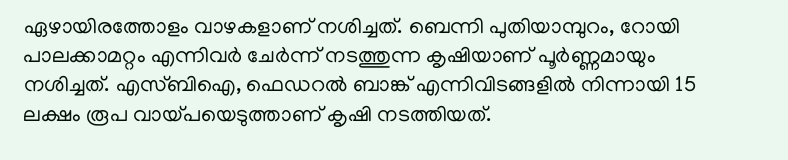ഏഴായിരത്തോളം വാഴകളാണ് നശിച്ചത്. ബെന്നി പുതിയാമ്പുറം, റോയി പാലക്കാമറ്റം എന്നിവര്‍ ചേര്‍ന്ന് നടത്തുന്ന കൃഷിയാണ് പൂര്‍ണ്ണമായും നശിച്ചത്. എസ്ബിഐ, ഫെഡറല്‍ ബാങ്ക് എന്നിവിടങ്ങളില്‍ നിന്നായി 15 ലക്ഷം രൂപ വായ്‌പയെടുത്താണ് കൃഷി നടത്തിയത്.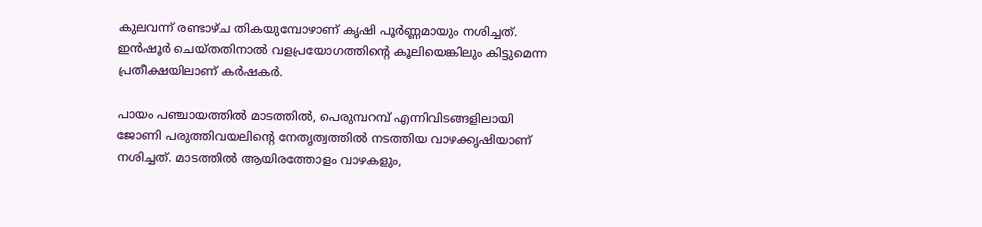കുലവന്ന് രണ്ടാഴ്ച തികയുമ്പോഴാണ് കൃഷി പൂര്‍ണ്ണമായും നശിച്ചത്. ഇന്‍ഷൂര്‍ ചെയ്തതിനാല്‍ വളപ്രയോഗത്തിന്റെ കൂലിയെങ്കിലും കിട്ടുമെന്ന പ്രതീക്ഷയിലാണ് കര്‍ഷകര്‍.

പായം പഞ്ചായത്തില്‍ മാടത്തില്‍, പെരുമ്പറമ്പ് എന്നിവിടങ്ങളിലായി  ജോണി പരുത്തിവയലിന്റെ നേതൃത്വത്തില്‍ നടത്തിയ വാഴക്കൃഷിയാണ്  നശിച്ചത്. മാടത്തില്‍ ആയിരത്തോളം വാഴകളും,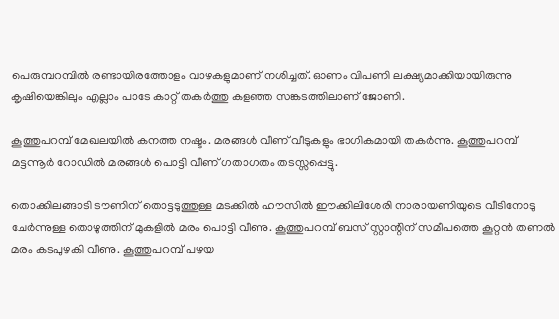പെരുമ്പറമ്പില്‍ രണ്ടായിരത്തോളം വാഴകളുമാണ് നശിച്ചത്. ഓണം വിപണി ലക്ഷ്യമാക്കിയായിരുന്നു കൃഷിയെങ്കിലും എല്ലാം പാടേ കാറ്റ് തകര്‍ത്തു കളഞ്ഞ സങ്കടത്തിലാണ് ജോണി.

കൂത്തുപറമ്പ് മേഖലയില്‍ കനത്ത നഷ്ടം. മരങ്ങള്‍ വീണ് വീടുകളും ഭാഗികമായി തകര്‍ന്നു. കൂത്തുപറമ്പ് മട്ടന്നൂര്‍ റോഡില്‍ മരങ്ങള്‍ പൊട്ടി വീണ് ഗതാഗതം തടസ്സപ്പെട്ടു.

തൊക്കിലങ്ങാടി ടൗണിന് തൊട്ടടുത്തുള്ള മടക്കില്‍ ഹൗസില്‍ ഈക്കിലിശേരി നാരായണിയുടെ വീടിനോടു ചേര്‍ന്നുള്ള തൊഴുത്തിന് മുകളില്‍ മരം പൊട്ടി വീണു. കൂത്തുപറമ്പ് ബസ് സ്റ്റാന്റിന് സമീപത്തെ കൂറ്റന്‍ തണല്‍ മരം കടപുഴകി വീണു. കൂത്തുപറമ്പ് പഴയ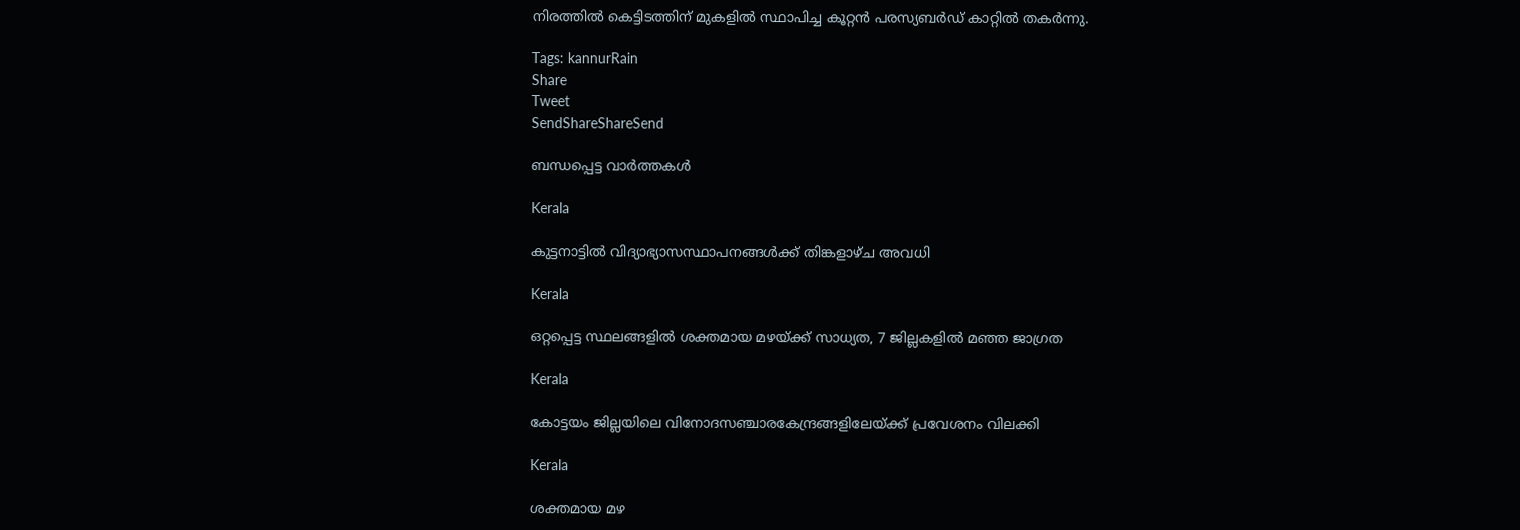നിരത്തില്‍ കെട്ടിടത്തിന് മുകളില്‍ സ്ഥാപിച്ച കൂറ്റന്‍ പരസ്യബര്‍ഡ് കാറ്റില്‍ തകര്‍ന്നു.

Tags: kannurRain
Share
Tweet
SendShareShareSend

ബന്ധപ്പെട്ട വാര്‍ത്തകള്‍

Kerala

കുട്ടനാട്ടില്‍ വിദ്യാഭ്യാസസ്ഥാപനങ്ങള്‍ക്ക് തിങ്കളാഴ്ച അവധി

Kerala

ഒറ്റപ്പെട്ട സ്ഥലങ്ങളില്‍ ശക്തമായ മഴയ്‌ക്ക് സാധ്യത, 7 ജില്ലകളില്‍ മഞ്ഞ ജാഗ്രത

Kerala

കോട്ടയം ജില്ലയിലെ വിനോദസഞ്ചാരകേന്ദ്രങ്ങളിലേയ്‌ക്ക് പ്രവേശനം വിലക്കി

Kerala

ശക്തമായ മഴ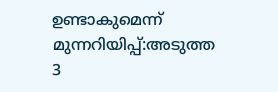ഉണ്ടാകുമെന്ന് മുന്നറിയിപ്പ്:അടുത്ത 3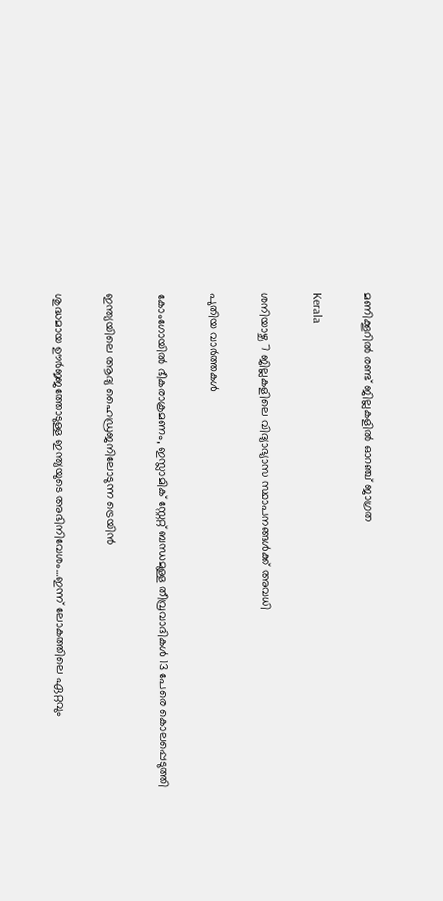മണിക്കൂറില്‍ രണ്ട് ജില്ലകളില്‍ ഓറഞ്ച് ജാഗ്രത

Kerala

ശനിയാഴ്ച 7 ജില്ലകളിലെ വിദ്യാഭ്യാസ സ്ഥാപനങ്ങള്‍ക്ക് അവധി

പുതിയ വാര്‍ത്തകള്‍

കോംഗോയിൽ ഭീകരാക്രമണം, ഇസ്ലാമിക് സ്റ്റേറ്റ് ബന്ധമുള്ള തീവ്രവാദികൾ 13 പേരെ കൊലപ്പെടുത്തി

ഇന്ത്യയിലെ ആദ്യ ഹൈഡ്രജനിലോടുന്ന ട്രെയിന്‍

ശുദ്ധമായ ഊര്‍ജ്ജത്തോടുള്ള ഇന്ത്യയുടെ അഭിനിവേശം…ഇന്ന് ലോകത്തിലെ ഏറ്റവും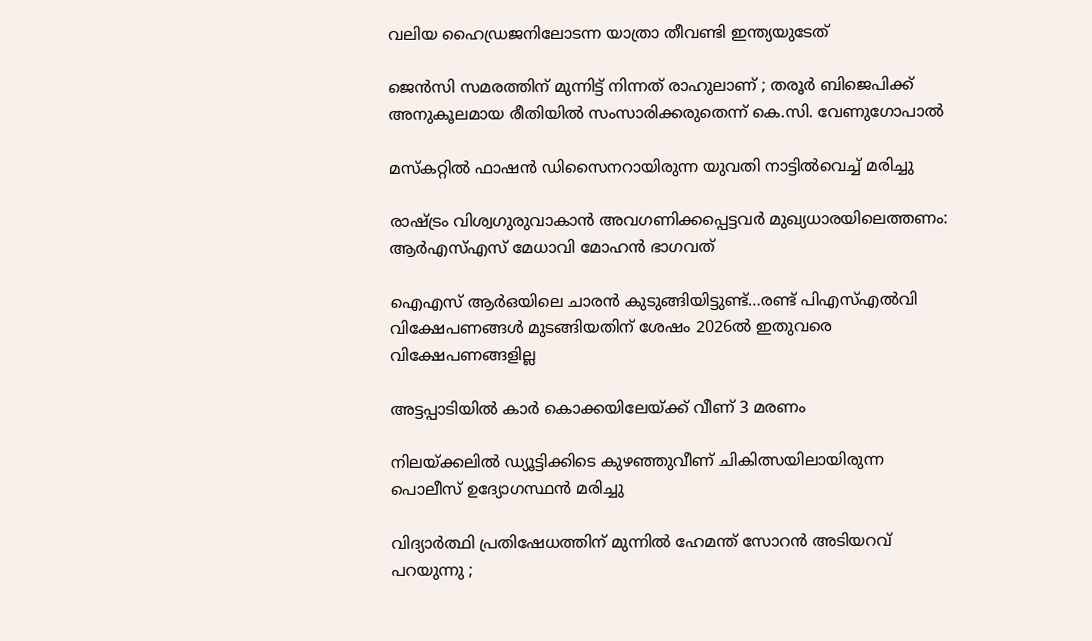വലിയ ഹൈഡ്രജനിലോടന്ന യാത്രാ തീവണ്ടി ഇന്ത്യയുടേത്

ജെൻസി സമരത്തിന് മുന്നിട്ട് നിന്നത് രാഹുലാണ് ; തരൂർ ബിജെപിക്ക് അനുകൂലമായ രീതിയിൽ സംസാരിക്കരുതെന്ന് കെ.സി. വേണുഗോപാൽ

മസ്കറ്റില്‍ ഫാഷന്‍ ഡിസൈനറായിരുന്ന യുവതി നാട്ടില്‍വെച്ച് മരിച്ചു

രാഷ്‌ട്രം വിശ്വഗുരുവാകാന്‍ അവഗണിക്കപ്പെട്ടവര്‍ മുഖ്യധാരയിലെത്തണം: ആര്‍എസ്എസ് മേധാവി മോഹന്‍ ഭാഗവത്

ഐഎസ് ആര്‍ഒയിലെ ചാരന്‍ കുടുങ്ങിയിട്ടുണ്ട്…രണ്ട് പിഎസ്എല്‍വി വിക്ഷേപണങ്ങള്‍ മുടങ്ങിയതിന് ശേഷം 2026ല്‍ ഇതുവരെ വിക്ഷേപണങ്ങളില്ല

അട്ടപ്പാടിയില്‍ കാര്‍ കൊക്കയിലേയ്‌ക്ക് വീണ് 3 മരണം

നിലയ്‌ക്കലില്‍ ഡ്യൂട്ടിക്കിടെ കുഴഞ്ഞുവീണ് ചികിത്സയിലായിരുന്ന പൊലീസ് ഉദ്യോഗസ്ഥന്‍ മരിച്ചു

വിദ്യാർത്ഥി പ്രതിഷേധത്തിന് മുന്നിൽ ഹേമന്ത് സോറൻ അടിയറവ് പറയുന്നു ;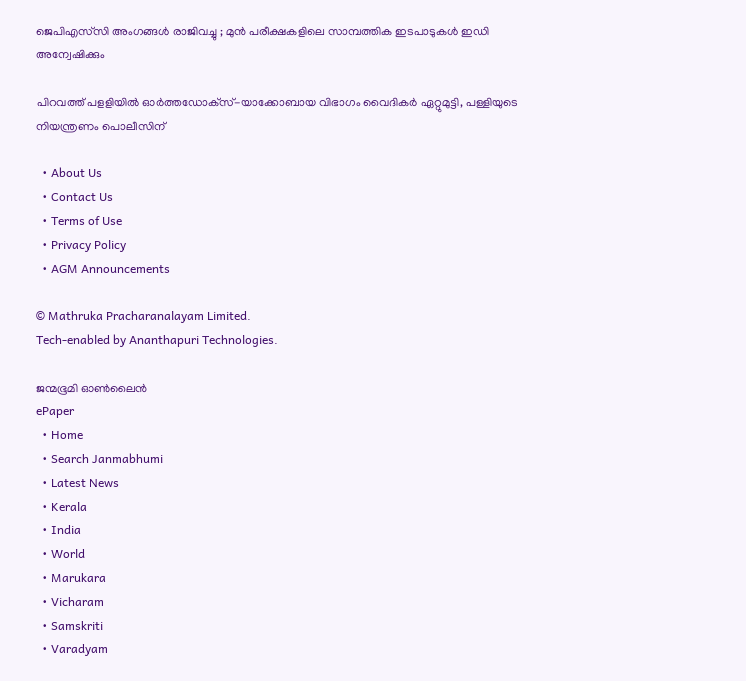ജെപിഎസ്‌സി അംഗങ്ങൾ രാജിവച്ചു ; മുൻ പരീക്ഷകളിലെ സാമ്പത്തിക ഇടപാടുകൾ ഇഡി അന്വേഷിക്കും

പിറവത്ത് പളളിയില്‍ ഓര്‍ത്തഡോക്‌സ്-യാക്കോബായ വിഭാഗം വൈദികര്‍ ഏറ്റുമുട്ടി, പള്ളിയുടെ നിയന്ത്രണം പൊലീസിന്

  • About Us
  • Contact Us
  • Terms of Use
  • Privacy Policy
  • AGM Announcements

© Mathruka Pracharanalayam Limited.
Tech-enabled by Ananthapuri Technologies.

ജന്മഭൂമി ഓണ്‍ലൈന്‍
ePaper
  • Home
  • Search Janmabhumi
  • Latest News
  • Kerala
  • India
  • World
  • Marukara
  • Vicharam
  • Samskriti
  • Varadyam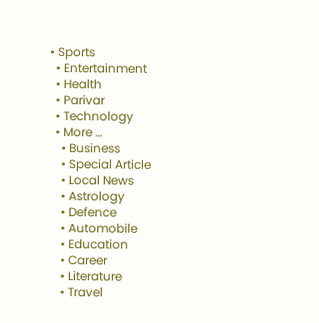• Sports
  • Entertainment
  • Health
  • Parivar
  • Technology
  • More …
    • Business
    • Special Article
    • Local News
    • Astrology
    • Defence
    • Automobile
    • Education
    • Career
    • Literature
    • Travel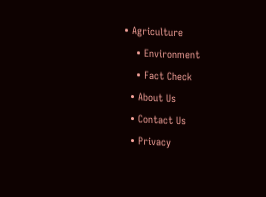• Agriculture
    • Environment
    • Fact Check
  • About Us
  • Contact Us
  • Privacy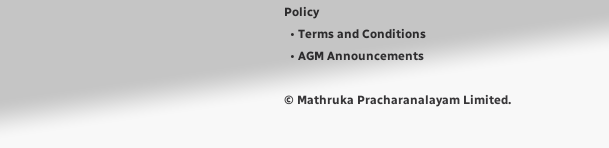Policy
  • Terms and Conditions
  • AGM Announcements

© Mathruka Pracharanalayam Limited.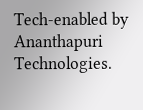Tech-enabled by Ananthapuri Technologies.